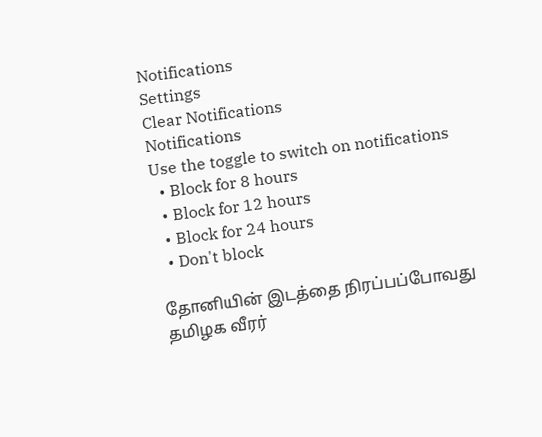Notifications
Settings
Clear Notifications
Notifications
Use the toggle to switch on notifications
  • Block for 8 hours
  • Block for 12 hours
  • Block for 24 hours
  • Don't block

தோனியின் இடத்தை நிரப்பப்போவது தமிழக வீரர்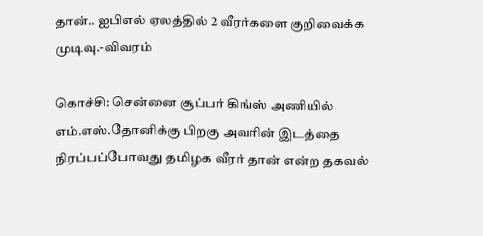தான்.. ஐபிஎல் ஏலத்தில் 2 வீரர்களை குறிவைக்க முடிவு.-விவரம்

கொச்சி: சென்னை சூப்பர் கிங்ஸ் அணியில் எம்.எஸ்.தோனிக்கு பிறகு அவரின் இடத்தை நிரப்பப்போவது தமிழக வீரர் தான் என்ற தகவல்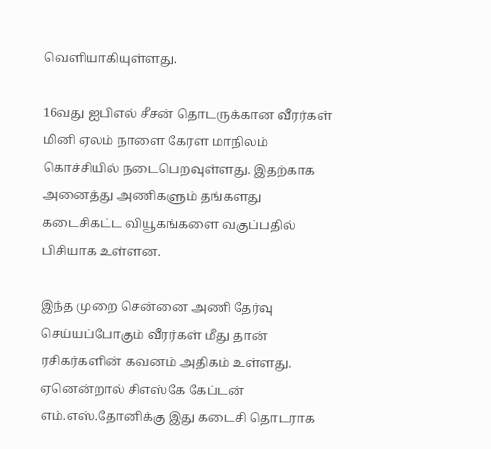வெளியாகியுள்ளது.

16வது ஐபிஎல் சீசன் தொடருக்கான வீரர்கள் மினி ஏலம் நாளை கேரள மாநிலம் கொச்சியில் நடைபெறவுள்ளது. இதற்காக அனைத்து அணிகளும் தங்களது கடைசிகட்ட வியூகங்களை வகுப்பதில் பிசியாக உள்ளன.

இந்த முறை சென்னை அணி தேர்வு செய்யப்போகும் வீரர்கள் மீது தான் ரசிகர்களின் கவனம் அதிகம் உள்ளது. ஏனென்றால் சிஎஸ்கே கேப்டன் எம்.எஸ்.தோனிக்கு இது கடைசி தொடராக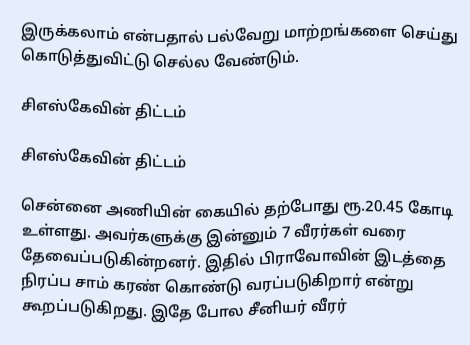இருக்கலாம் என்பதால் பல்வேறு மாற்றங்களை செய்து கொடுத்துவிட்டு செல்ல வேண்டும்.

சிஎஸ்கேவின் திட்டம்

சிஎஸ்கேவின் திட்டம்

சென்னை அணியின் கையில் தற்போது ரூ.20.45 கோடி உள்ளது. அவர்களுக்கு இன்னும் 7 வீரர்கள் வரை தேவைப்படுகின்றனர். இதில் பிராவோவின் இடத்தை நிரப்ப சாம் கரண் கொண்டு வரப்படுகிறார் என்று கூறப்படுகிறது. இதே போல சீனியர் வீரர்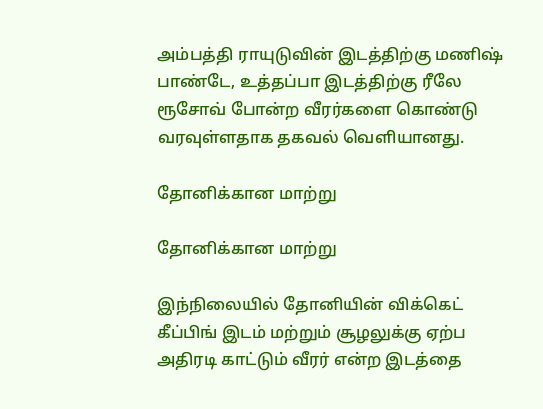அம்பத்தி ராயுடுவின் இடத்திற்கு மணிஷ் பாண்டே, உத்தப்பா இடத்திற்கு ரீலே ரூசோவ் போன்ற வீரர்களை கொண்டு வரவுள்ளதாக தகவல் வெளியானது.

தோனிக்கான மாற்று

தோனிக்கான மாற்று

இந்நிலையில் தோனியின் விக்கெட் கீப்பிங் இடம் மற்றும் சூழலுக்கு ஏற்ப அதிரடி காட்டும் வீரர் என்ற இடத்தை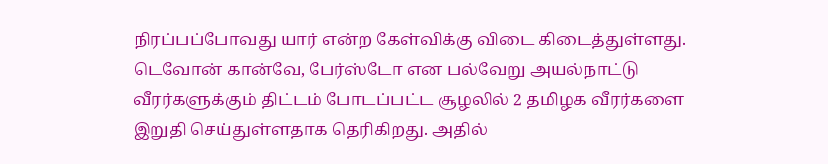நிரப்பப்போவது யார் என்ற கேள்விக்கு விடை கிடைத்துள்ளது. டெவோன் கான்வே, பேர்ஸ்டோ என பல்வேறு அயல்நாட்டு வீரர்களுக்கும் திட்டம் போடப்பட்ட சூழலில் 2 தமிழக வீரர்களை இறுதி செய்துள்ளதாக தெரிகிறது. அதில்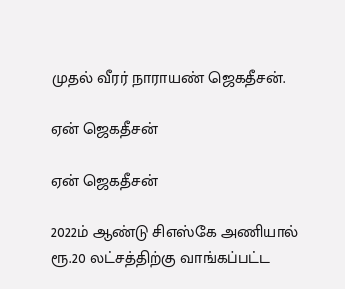முதல் வீரர் நாராயண் ஜெகதீசன்.

ஏன் ஜெகதீசன்

ஏன் ஜெகதீசன்

2022ம் ஆண்டு சிஎஸ்கே அணியால் ரூ.20 லட்சத்திற்கு வாங்கப்பட்ட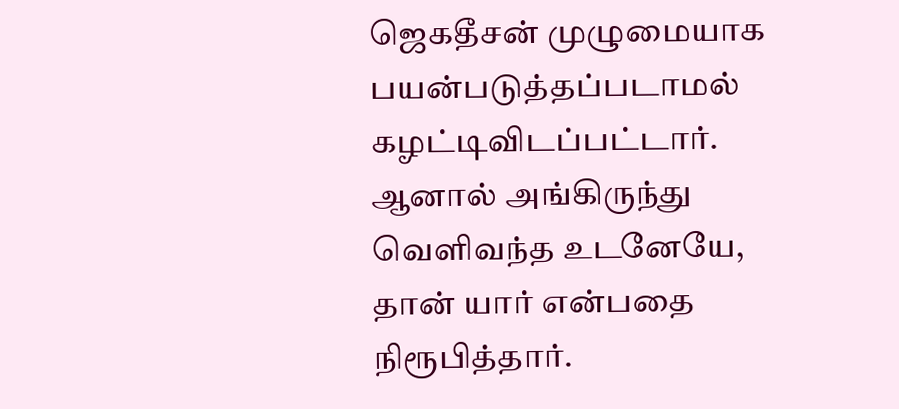ஜெகதீசன் முழுமையாக பயன்படுத்தப்படாமல் கழட்டிவிடப்பட்டார். ஆனால் அங்கிருந்து வெளிவந்த உடனேயே, தான் யார் என்பதை நிரூபித்தார்.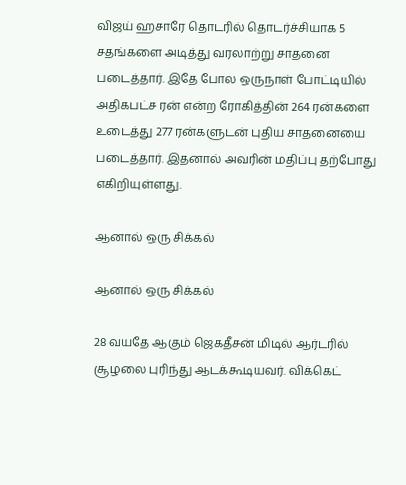விஜய் ஹசாரே தொடரில் தொடர்ச்சியாக 5 சதங்களை அடித்து வரலாற்று சாதனை படைத்தார். இதே போல ஒருநாள் போட்டியில் அதிகபட்ச ரன் என்ற ரோகித்தின் 264 ரன்களை உடைத்து 277 ரன்களுடன் புதிய சாதனையை படைத்தார். இதனால் அவரின் மதிப்பு தற்போது எகிறியுள்ளது.

ஆனால் ஒரு சிக்கல்

ஆனால் ஒரு சிக்கல்

28 வயதே ஆகும் ஜெகதீசன் மிடில் ஆர்டரில் சூழலை புரிந்து ஆடக்கூடியவர். விக்கெட்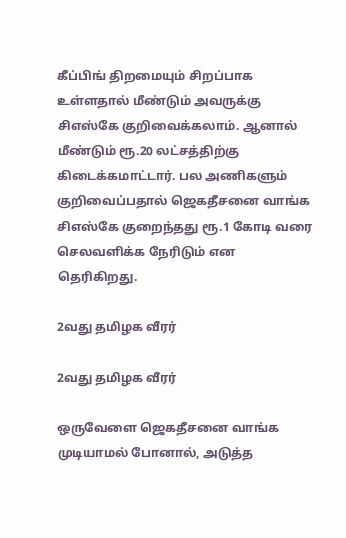கீப்பிங் திறமையும் சிறப்பாக உள்ளதால் மீண்டும் அவருக்கு சிஎஸ்கே குறிவைக்கலாம். ஆனால் மீண்டும் ரூ.20 லட்சத்திற்கு கிடைக்கமாட்டார். பல அணிகளும் குறிவைப்பதால் ஜெகதீசனை வாங்க சிஎஸ்கே குறைந்தது ரூ.1 கோடி வரை செலவளிக்க நேரிடும் என தெரிகிறது.

2வது தமிழக வீரர்

2வது தமிழக வீரர்

ஒருவேளை ஜெகதீசனை வாங்க முடியாமல் போனால், அடுத்த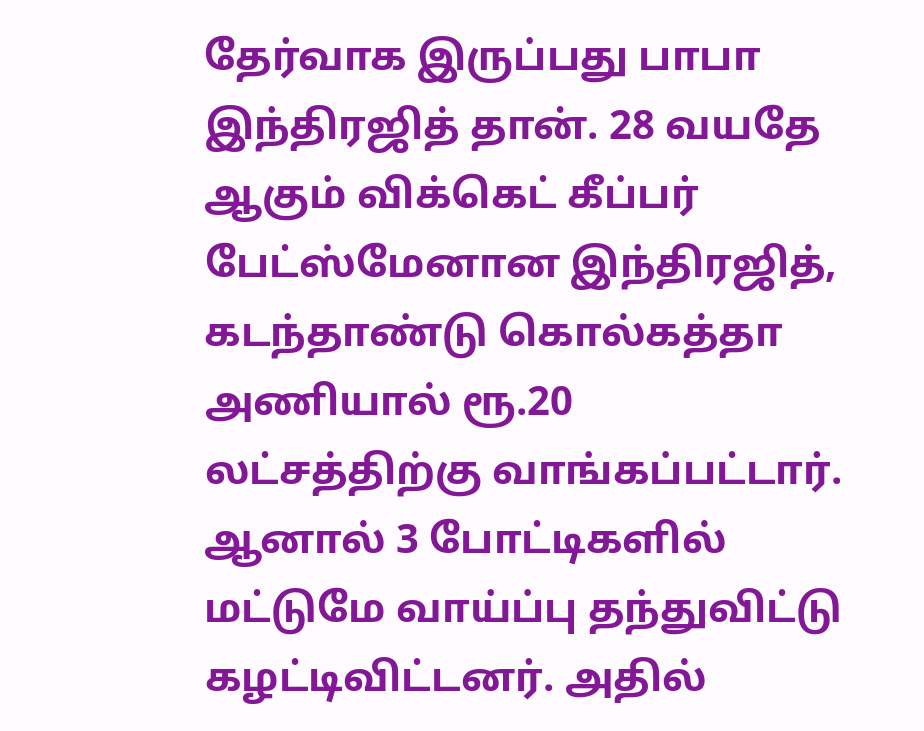தேர்வாக இருப்பது பாபா இந்திரஜித் தான். 28 வயதே ஆகும் விக்கெட் கீப்பர் பேட்ஸ்மேனான இந்திரஜித், கடந்தாண்டு கொல்கத்தா அணியால் ரூ.20 லட்சத்திற்கு வாங்கப்பட்டார். ஆனால் 3 போட்டிகளில் மட்டுமே வாய்ப்பு தந்துவிட்டு கழட்டிவிட்டனர். அதில்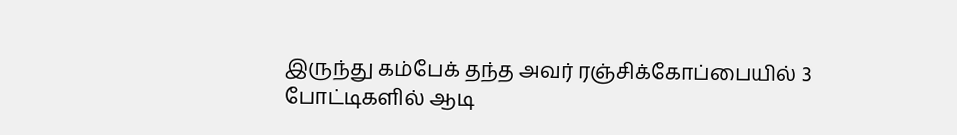இருந்து கம்பேக் தந்த அவர் ரஞ்சிக்கோப்பையில் 3 போட்டிகளில் ஆடி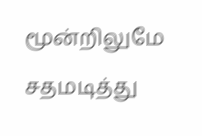மூன்றிலுமே சதமடித்து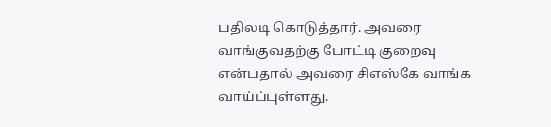பதிலடி கொடுத்தார். அவரை வாங்குவதற்கு போட்டி குறைவு என்பதால் அவரை சிஎஸ்கே வாங்க வாய்ப்புள்ளது.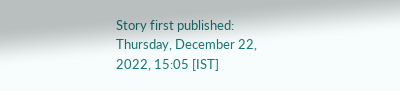Story first published: Thursday, December 22, 2022, 15:05 [IST]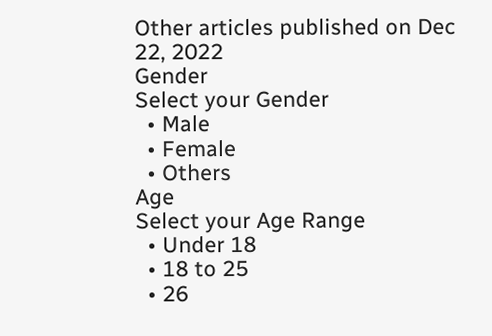Other articles published on Dec 22, 2022
Gender
Select your Gender
  • Male
  • Female
  • Others
Age
Select your Age Range
  • Under 18
  • 18 to 25
  • 26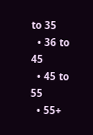to 35
  • 36 to 45
  • 45 to 55
  • 55+